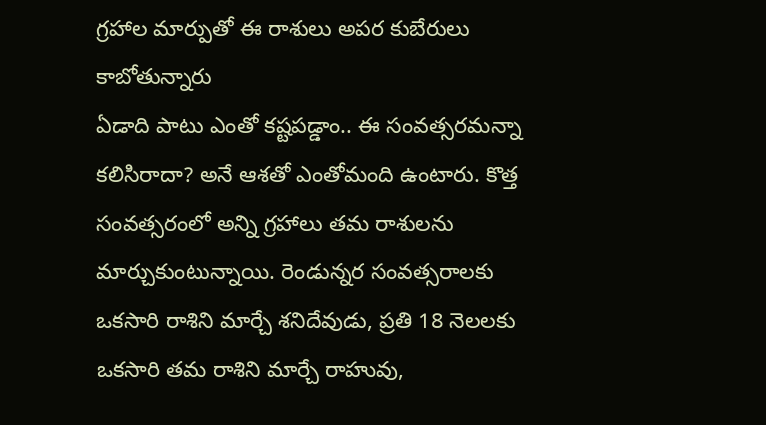గ్రహాల మార్పుతో ఈ రాశులు అపర కుబేరులు కాబోతున్నారు
ఏడాది పాటు ఎంతో కష్టపడ్డాం.. ఈ సంవత్సరమన్నా కలిసిరాదా? అనే ఆశతో ఎంతోమంది ఉంటారు. కొత్త సంవత్సరంలో అన్ని గ్రహాలు తమ రాశులను మార్చుకుంటున్నాయి. రెండున్నర సంవత్సరాలకు ఒకసారి రాశిని మార్చే శనిదేవుడు, ప్రతి 18 నెలలకు ఒకసారి తమ రాశిని మార్చే రాహువు,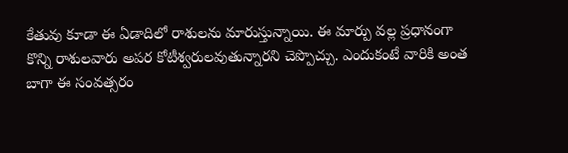కేతువు కూడా ఈ ఏడాదిలో రాశులను మారుస్తున్నాయి. ఈ మార్పు వల్ల ప్రధానంగా కొన్ని రాశులవారు అపర కోటీశ్వరులవుతున్నారని చెప్పొచ్చు. ఎందుకంటే వారికి అంత బాగా ఈ సంవత్సరం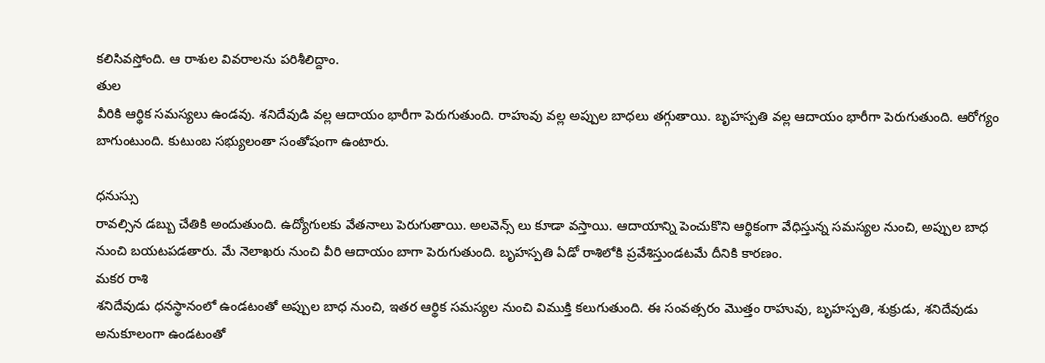కలిసివస్తోంది. ఆ రాశుల వివరాలను పరిశీలిద్దాం.
తుల
వీరికి ఆర్థిక సమస్యలు ఉండవు. శనిదేవుడి వల్ల ఆదాయం భారీగా పెరుగుతుంది. రాహువు వల్ల అప్పుల బాధలు తగ్గుతాయి. బృహస్పతి వల్ల ఆదాయం భారీగా పెరుగుతుంది. ఆరోగ్యం బాగుంటుంది. కుటుంబ సభ్యులంతా సంతోషంగా ఉంటారు.

ధనుస్సు
రావల్సిన డబ్బు చేతికి అందుతుంది. ఉద్యోగులకు వేతనాలు పెరుగుతాయి. అలవెన్స్ లు కూడా వస్తాయి. ఆదాయాన్ని పెంచుకొని ఆర్థికంగా వేధిస్తున్న సమస్యల నుంచి, అప్పుల బాధ నుంచి బయటపడతారు. మే నెలాఖరు నుంచి వీరి ఆదాయం బాగా పెరుగుతుంది. బృహస్పతి ఏడో రాశిలోకి ప్రవేశిస్తుండటమే దీనికి కారణం.
మకర రాశి
శనిదేవుడు ధనస్థానంలో ఉండటంతో అప్పుల బాధ నుంచి, ఇతర ఆర్థిక సమస్యల నుంచి విముక్తి కలుగుతుంది. ఈ సంవత్సరం మొత్తం రాహువు, బృహస్పతి, శుక్రుడు, శనిదేవుడు అనుకూలంగా ఉండటంతో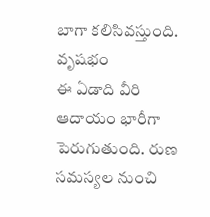బాగా కలిసివస్తుంది.
వృషభం
ఈ ఏడాది వీరి ఆదాయం భారీగా పెరుగుతుంది. రుణ సమస్యల నుంచి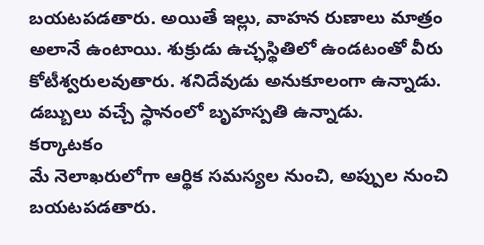బయటపడతారు. అయితే ఇల్లు, వాహన రుణాలు మాత్రం అలానే ఉంటాయి. శుక్రుడు ఉచ్ఛస్థితిలో ఉండటంతో వీరు కోటీశ్వరులవుతారు. శనిదేవుడు అనుకూలంగా ఉన్నాడు. డబ్బులు వచ్చే స్థానంలో బృహస్పతి ఉన్నాడు.
కర్కాటకం
మే నెలాఖరులోగా ఆర్థిక సమస్యల నుంచి, అప్పుల నుంచి బయటపడతారు.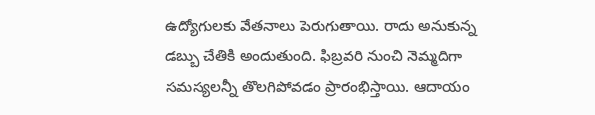ఉద్యోగులకు వేతనాలు పెరుగుతాయి. రాదు అనుకున్న డబ్బు చేతికి అందుతుంది. ఫిబ్రవరి నుంచి నెమ్మదిగా సమస్యలన్నీ తొలగిపోవడం ప్రారంభిస్తాయి. ఆదాయం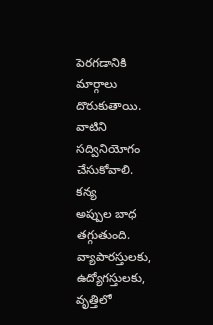పెరగడానికి మార్గాలు దొరుకుతాయి. వాటిని సద్వినియోగం చేసుకోవాలి.
కన్య
అప్పుల బాధ తగ్గుతుంది. వ్యాపారస్తులకు, ఉద్యోగస్తులకు, వృత్తిలో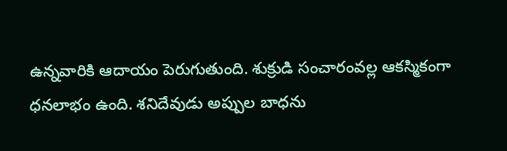ఉన్నవారికి ఆదాయం పెరుగుతుంది. శుక్రుడి సంచారంవల్ల ఆకస్మికంగా ధనలాభం ఉంది. శనిదేవుడు అప్పుల బాధను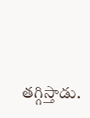తగ్గిస్తాడు.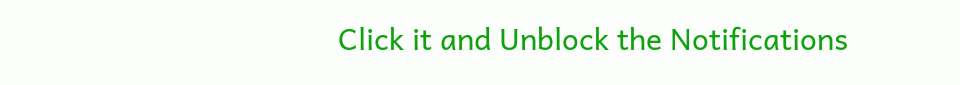Click it and Unblock the Notifications